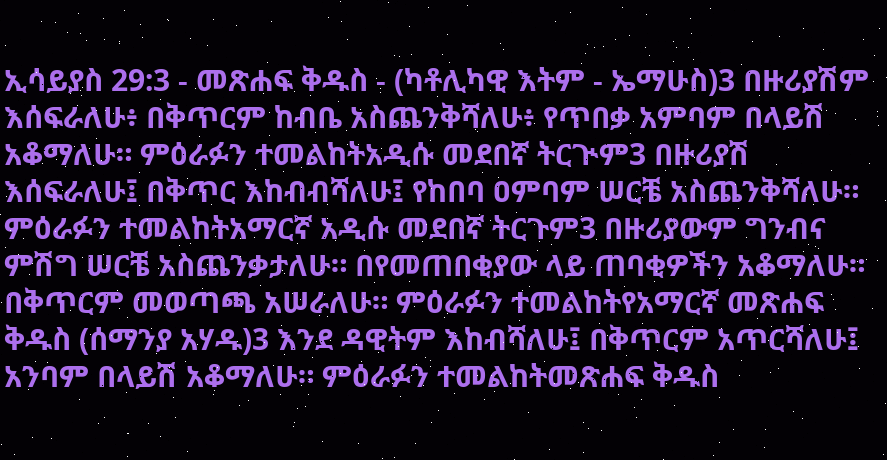ኢሳይያስ 29:3 - መጽሐፍ ቅዱስ - (ካቶሊካዊ እትም - ኤማሁስ)3 በዙሪያሽም እሰፍራለሁ፥ በቅጥርም ከብቤ አስጨንቅሻለሁ፥ የጥበቃ አምባም በላይሽ አቆማለሁ። ምዕራፉን ተመልከትአዲሱ መደበኛ ትርጒም3 በዙሪያሽ እሰፍራለሁ፤ በቅጥር እከብብሻለሁ፤ የከበባ ዐምባም ሠርቼ አስጨንቅሻለሁ። ምዕራፉን ተመልከትአማርኛ አዲሱ መደበኛ ትርጉም3 በዙሪያውም ግንብና ምሽግ ሠርቼ አስጨንቃታለሁ። በየመጠበቂያው ላይ ጠባቂዎችን አቆማለሁ። በቅጥርም መወጣጫ አሠራለሁ። ምዕራፉን ተመልከትየአማርኛ መጽሐፍ ቅዱስ (ሰማንያ አሃዱ)3 እንደ ዳዊትም እከብሻለሁ፤ በቅጥርም አጥርሻለሁ፤ አንባም በላይሽ አቆማለሁ። ምዕራፉን ተመልከትመጽሐፍ ቅዱስ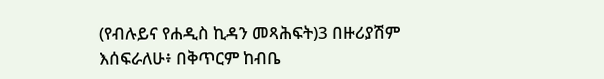(የብሉይና የሐዲስ ኪዳን መጻሕፍት)3 በዙሪያሽም እሰፍራለሁ፥ በቅጥርም ከብቤ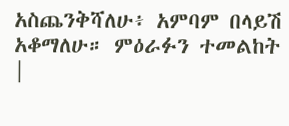አስጨንቅሻለሁ፥ አምባም በላይሽ አቆማለሁ። ምዕራፉን ተመልከት |